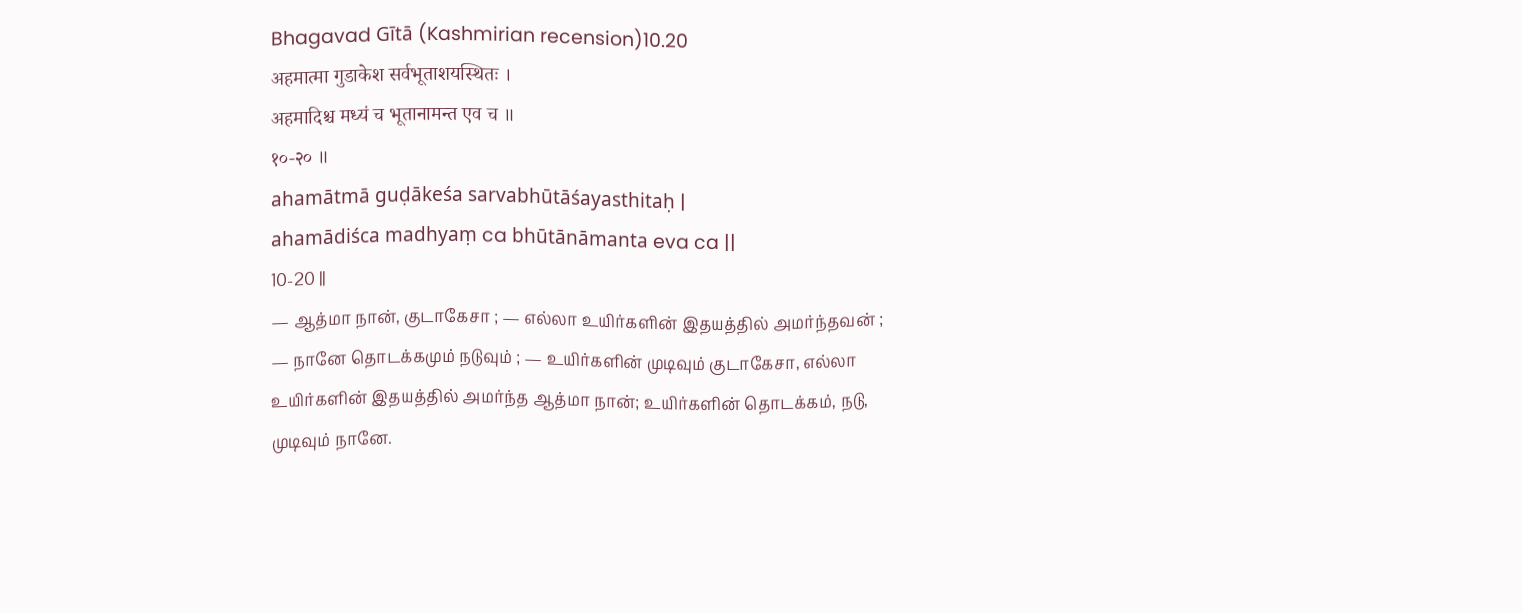Bhagavad Gītā (Kashmirian recension)10.20
अहमात्मा गुडाकेश सर्वभूताशयस्थितः ।
अहमादिश्च मध्यं च भूतानामन्त एव च ॥
१०-२० ॥
ahamātmā guḍākeśa sarvabhūtāśayasthitaḥ |
ahamādiśca madhyaṃ ca bhūtānāmanta eva ca ||
10-20 ||
— ஆத்மா நான், குடாகேசா ; — எல்லா உயிர்களின் இதயத்தில் அமர்ந்தவன் ; — நானே தொடக்கமும் நடுவும் ; — உயிர்களின் முடிவும் குடாகேசா, எல்லா உயிர்களின் இதயத்தில் அமர்ந்த ஆத்மா நான்; உயிர்களின் தொடக்கம், நடு, முடிவும் நானே.